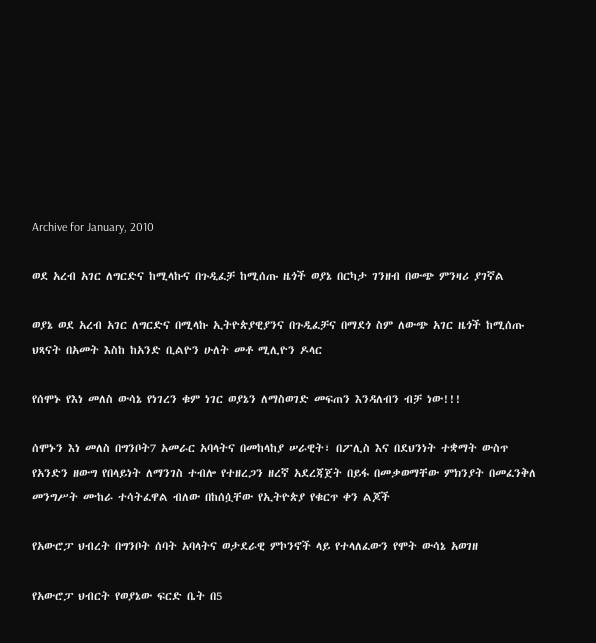Archive for January, 2010

ወደ አረብ አገር ለግርድና ከሚላኩና በጉዲፈቻ ከሚሰጡ ዜጎች ወያኔ በርካታ ገንዘብ በውጭ ምንዛሪ ያገኛል

ወያኔ ወደ አረብ አገር ለግርድና በሚላኩ ኢትዮጵያዊያንና በጉዲፈቻና በማደጎ ስም ለውጭ አገር ዜጎች ከሚሰጡ ህጻናት በአመት እስከ ከአንድ ቢልዮን ሁለት መቶ ሚሊዮን ዶላር

የሰሞኑ የእነ መለስ ውሳኔ የነገረን ቁም ነገር ወያኔን ለማስወገድ መፍጠን እንዳለብን ብቻ ነው!!!

ሰሞኑን እነ መለስ በግንቦት7 አመራር አባላትና በመከላከያ ሠራዊት፣ በፖሊስ እና በደህንነት ተቋማት ውስጥ የአንድን ዘውግ የበላይነት ለማንገስ ተብሎ የተዘረጋን ዘረኛ አደረጃጀት በይፋ በመቃወማቸው ምክንያት በመፈንቅለ መንግሥት ሙከራ ተሳትፈዋል ብለው በከሰሷቸው የኢትዮጵያ የቁርጥ ቀን ልጆች

የአውሮፓ ህብረት በግንቦት ሰባት አባላትና ወታደራዊ ምኮንኖች ላይ የተላለፈውን የሞት ውሳኔ አወገዘ

የአውሮፓ ህብርት የወያኔው ፍርድ ቤት በ5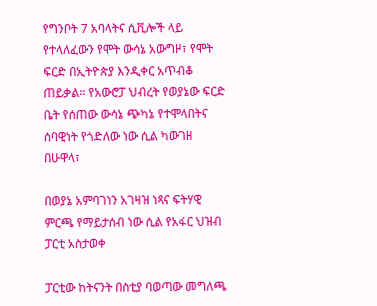የግንቦት 7 አባላትና ሲቪሎች ላይ የተላለፈውን የሞት ውሳኔ አውግዞ፣ የሞት ፍርድ በኢትዮጵያ እንዲቀር አጥብቆ ጠይቃል። የአውሮፓ ህብረት የወያኔው ፍርድ ቤት የሰጠው ውሳኔ ጭካኔ የተሞላበትና ሰባዊነት የጎድለው ነው ሲል ካውገዘ በሁዋላ፣

በወያኔ አምባገነን አገዛዝ ነጻና ፍትሃዊ ምርጫ የማይታሰብ ነው ሲል የአፋር ህዝብ ፓርቲ አስታወቀ

ፓርቲው ከትናንት በስቲያ ባወጣው መግለጫ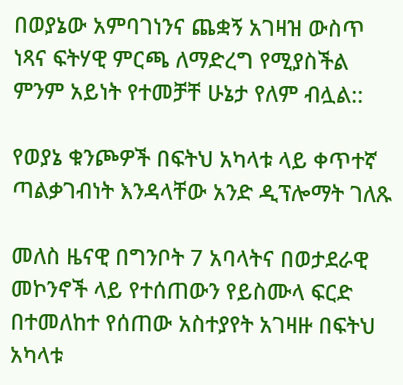በወያኔው አምባገነንና ጨቋኝ አገዛዝ ውስጥ ነጻና ፍትሃዊ ምርጫ ለማድረግ የሚያስችል ምንም አይነት የተመቻቸ ሁኔታ የለም ብሏል::

የወያኔ ቁንጮዎች በፍትህ አካላቱ ላይ ቀጥተኛ ጣልቃገብነት እንዳላቸው አንድ ዲፕሎማት ገለጹ

መለስ ዜናዊ በግንቦት 7 አባላትና በወታደራዊ መኮንኖች ላይ የተሰጠውን የይስሙላ ፍርድ በተመለከተ የሰጠው አስተያየት አገዛዙ በፍትህ አካላቱ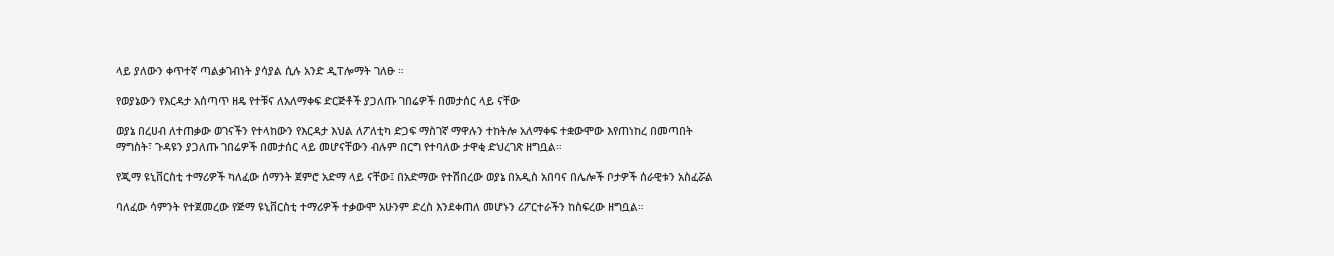ላይ ያለውን ቀጥተኛ ጣልቃገብነት ያሳያል ሲሉ አንድ ዲፐሎማት ገለፁ ።

የወያኔውን የእርዳታ አሰጣጥ ዘዴ የተቹና ለአለማቀፍ ድርጅቶች ያጋለጡ ገበሬዎች በመታሰር ላይ ናቸው

ወያኔ በረሀብ ለተጠቃው ወገናችን የተላከውን የእርዳታ እህል ለፖለቲካ ድጋፍ ማስገኛ ማዋሉን ተከትሎ አለማቀፍ ተቋውሞው እየጠነከረ በመጣበት ማግስት፣ ጉዳዩን ያጋለጡ ገበሬዎች በመታሰር ላይ መሆናቸውን ብሉም በርግ የተባለው ታዋቂ ድህረገጽ ዘግቧል።

የጂማ ዩኒቨርስቲ ተማሪዎች ካለፈው ሰማንት ጀምሮ አድማ ላይ ናቸው፤ በአድማው የተሽበረው ወያኔ በአዲስ አበባና በሌሎች ቦታዎች ሰራዊቱን አስፈሯል

ባለፈው ሳምንት የተጀመረው የጅማ ዩኒቨርስቲ ተማሪዎች ተቃውሞ አሁንም ድረስ እንደቀጠለ መሆኑን ሪፖርተራችን ከስፍረው ዘግቧል።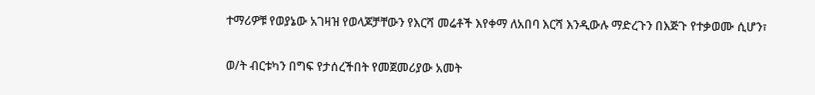ተማሪዎቹ የወያኔው አገዛዝ የወላጆቻቸውን የእርሻ መሬቶች እየቀማ ለአበባ እርሻ እንዲውሉ ማድረጉን በእጅጉ የተቃወሙ ሲሆን፣

ወ/ት ብርቱካን በግፍ የታሰረችበት የመጀመሪያው አመት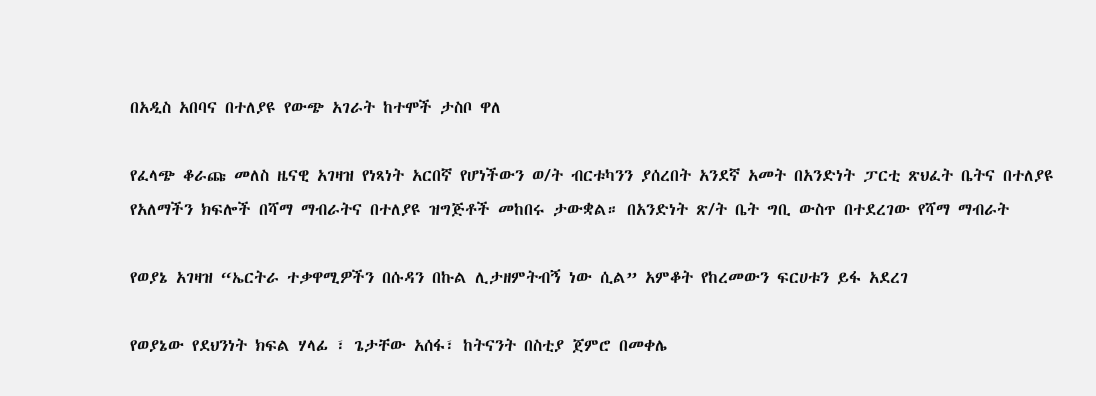በአዲስ አበባና በተለያዩ የውጭ አገራት ከተሞች ታስቦ ዋለ

የፈላጭ ቆራጩ መለስ ዜናዊ አገዛዝ የነጻነት አርበኛ የሆነችውን ወ/ት ብርቱካንን ያሰረበት አንደኛ አመት በአንድነት ፓርቲ ጽህፈት ቤትና በተለያዩ የአለማችን ክፍሎች በሻማ ማብራትና በተለያዩ ዝግጅቶች መከበሩ ታውቋል። በአንድነት ጽ/ት ቤት ግቢ ውስጥ በተደረገው የሻማ ማብራት

የወያኔ አገዛዝ “ኤርትራ ተቃዋሚዎችን በሱዳን በኩል ሊታዘምትብኝ ነው ሲል” አምቆት የከረመውን ፍርሀቱን ይፋ አደረገ

የወያኔው የደህንነት ክፍል ሃላፊ ፣ ጌታቸው አሰፋ፣ ከትናንት በስቲያ ጀምሮ በመቀሌ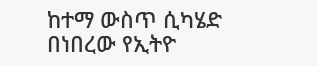ከተማ ውስጥ ሲካሄድ በነበረው የኢትዮ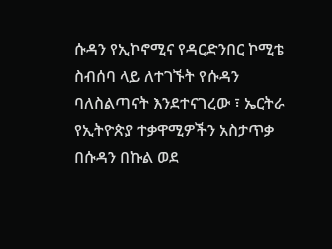ሱዳን የኢኮኖሚና የዳርድንበር ኮሚቴ ስብሰባ ላይ ለተገኙት የሱዳን ባለስልጣናት እንደተናገረው ፣ ኤርትራ የኢትዮጵያ ተቃዋሚዎችን አስታጥቃ በሱዳን በኩል ወደ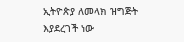ኢትዮጵያ ለመላክ ዝግጅት እያደረገች ነው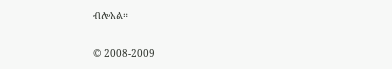ብሎአል።

© 2008-2009